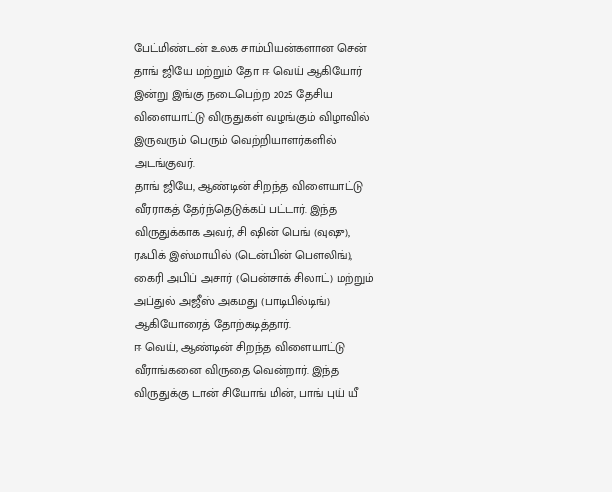பேட்மிண்டன் உலக சாம்பியன்களான சென் தாங் ஜியே மற்றும் தோ ஈ வெய் ஆகியோர் இன்று இங்கு நடைபெற்ற 2025 தேசிய விளையாட்டு விருதுகள் வழங்கும் விழாவில் இருவரும் பெரும் வெற்றியாளர்களில் அடங்குவர்.
தாங் ஜியே, ஆண்டின் சிறந்த விளையாட்டு வீரராகத் தேர்ந்தெடுக்கப் பட்டார். இந்த விருதுக்காக அவர், சி ஷின் பெங் (வுஷு), ரஃபிக் இஸ்மாயில் (டென்பின் பௌலிங்), கைரி அபிப் அசார் (பென்சாக் சிலாட்) மற்றும் அப்துல் அஜீஸ் அகமது (பாடிபில்டிங்) ஆகியோரைத் தோற்கடித்தார்.
ஈ வெய், ஆண்டின் சிறந்த விளையாட்டு வீராங்கனை விருதை வென்றார். இந்த விருதுக்கு டான் சியோங் மின், பாங் புய் யீ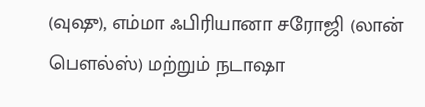(வுஷு), எம்மா ஃபிரியானா சரோஜி (லான் பௌல்ஸ்) மற்றும் நடாஷா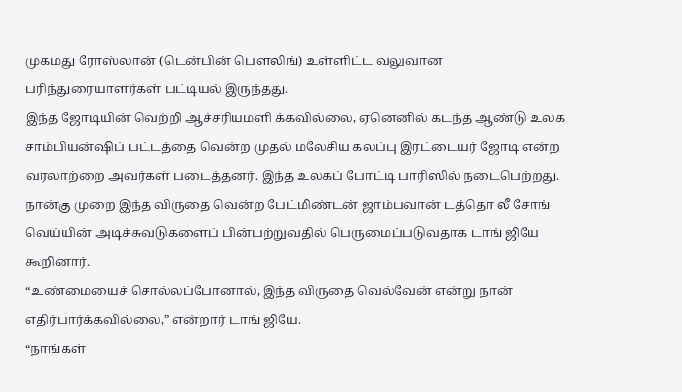முகமது ரோஸ்லான் (டென்பின் பௌலிங்) உள்ளிட்ட வலுவான பரிந்துரையாளர்கள் பட்டியல் இருந்தது.
இந்த ஜோடியின் வெற்றி ஆச்சரியமளி க்கவில்லை, ஏனெனில் கடந்த ஆண்டு உலக சாம்பியன்ஷிப் பட்டத்தை வென்ற முதல் மலேசிய கலப்பு இரட்டையர் ஜோடி என்ற வரலாற்றை அவர்கள் படைத்தனர். இந்த உலகப் போட்டி பாரிஸில் நடைபெற்றது.
நான்கு முறை இந்த விருதை வென்ற பேட்மிண்டன் ஜாம்பவான் டத்தொ லீ சோங் வெய்யின் அடிச்சுவடுகளைப் பின்பற்றுவதில் பெருமைப்படுவதாக டாங் ஜியே கூறினார்.
“உண்மையைச் சொல்லப்போனால், இந்த விருதை வெல்வேன் என்று நான் எதிர்பார்க்கவில்லை,” என்றார் டாங் ஜியே.
“நாங்கள்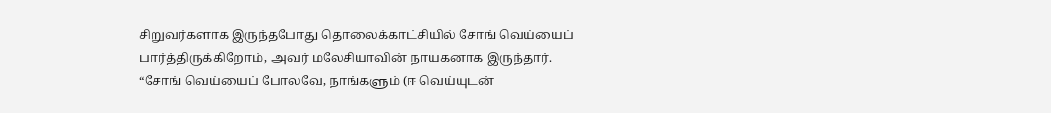சிறுவர்களாக இருந்தபோது தொலைக்காட்சியில் சோங் வெய்யைப் பார்த்திருக்கிறோம், அவர் மலேசியாவின் நாயகனாக இருந்தார்.
“சோங் வெய்யைப் போலவே, நாங்களும் (ஈ வெய்யுடன்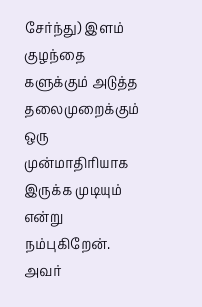சேர்ந்து) இளம் குழந்தை களுக்கும் அடுத்த தலைமுறைக்கும் ஒரு முன்மாதிரியாக இருக்க முடியும் என்று நம்புகிறேன். அவர்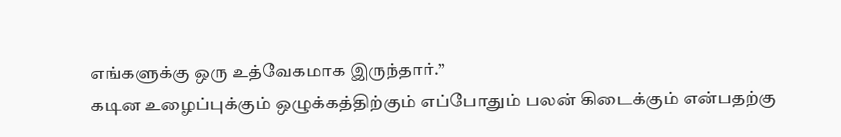எங்களுக்கு ஒரு உத்வேகமாக இருந்தார்.”
கடின உழைப்புக்கும் ஒழுக்கத்திற்கும் எப்போதும் பலன் கிடைக்கும் என்பதற்கு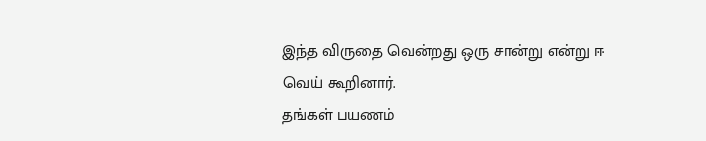இந்த விருதை வென்றது ஒரு சான்று என்று ஈ வெய் கூறினார்.
தங்கள் பயணம்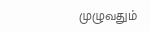முழுவதும்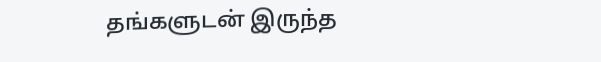தங்களுடன் இருந்த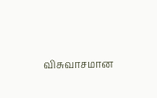விசுவாசமான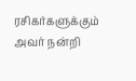ரசிகர்களுக்கும் அவர் நன்றி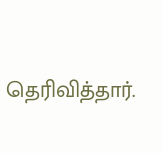தெரிவித்தார்.